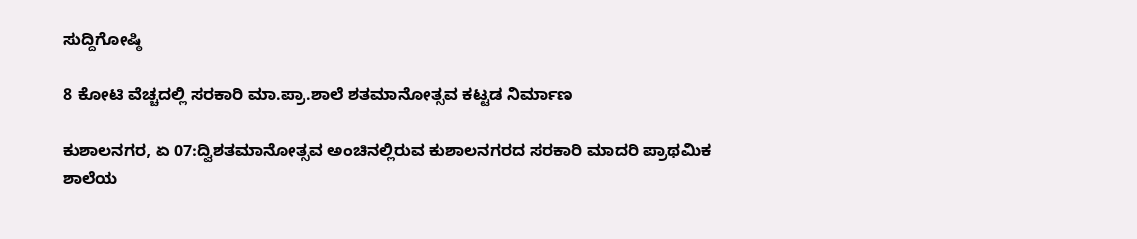ಸುದ್ದಿಗೋಷ್ಠಿ

8 ಕೋಟಿ ವೆಚ್ಚದಲ್ಲಿ ಸರಕಾರಿ ಮಾ.ಪ್ರಾ.ಶಾಲೆ ಶತಮಾನೋತ್ಸವ ಕಟ್ಟಡ ನಿರ್ಮಾಣ

ಕುಶಾಲನಗರ, ಏ 07:ದ್ವಿಶತಮಾನೋತ್ಸವ ಅಂಚಿನಲ್ಲಿರುವ ಕುಶಾಲನಗರದ ಸರಕಾರಿ ಮಾದರಿ ಪ್ರಾಥಮಿಕ ಶಾಲೆಯ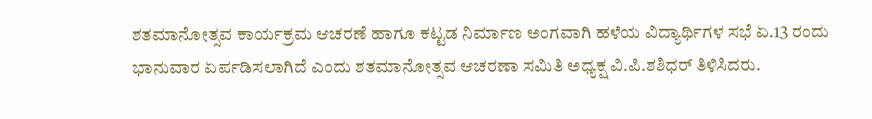ಶತಮಾನೋತ್ಸವ ಕಾರ್ಯಕ್ರಮ ಆಚರಣೆ ಹಾಗೂ ಕಟ್ಟಡ‌ ನಿರ್ಮಾಣ ಅಂಗವಾಗಿ ಹಳೆಯ ವಿದ್ಯಾರ್ಥಿಗಳ ಸಭೆ ಏ.13 ರಂದು ಭಾನುವಾರ ಏರ್ಪಡಿಸಲಾಗಿದೆ ಎಂದು ಶತಮಾನೋತ್ಸವ ಆಚರಣಾ ಸಮಿತಿ ಅಧ್ಯಕ್ಷ ವಿ.ಪಿ.ಶಶಿಧರ್ ತಿಳಿಸಿದರು.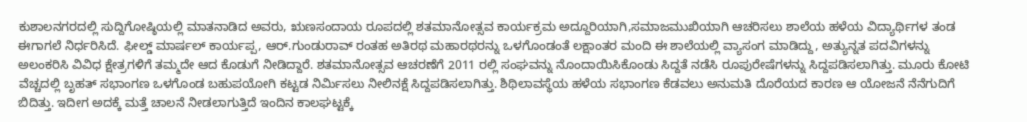ಕುಶಾಲನಗರದಲ್ಲಿ ಸುದ್ದಿಗೋಷ್ಠಿಯಲ್ಲಿ ಮಾತನಾಡಿದ ಅವರು, ಋಣಸಂದಾಯ ರೂಪದಲ್ಲಿ ಶತಮಾನೋತ್ಸವ ಕಾರ್ಯಕ್ರಮ ಅದ್ದೂರಿಯಾಗಿ,ಸಮಾಜಮುಖಿಯಾಗಿ ಆಚರಿಸಲು ಶಾಲೆಯ ಹಳೆಯ ವಿದ್ಯಾರ್ಥಿಗಳ ತಂಡ ಈಗಾಗಲೆ ನಿರ್ಧರಿಸಿದೆ. ಫೀಲ್ಡ್ ಮಾರ್ಷಲ್ ಕಾರ್ಯಪ್ಪ, ಆರ್‌.ಗುಂಡುರಾವ್ ರಂತಹ ಅತಿರಥ ಮಹಾರಥರನ್ನು ಒಳಗೊಂಡಂತೆ ಲಕ್ಷಾಂತರ ಮಂದಿ ಈ ಶಾಲೆಯಲ್ಲಿ ವ್ಯಾಸಂಗ ಮಾಡಿದ್ದು, ಅತ್ಯುನ್ನತ ಪದವಿಗಳನ್ನು ಅಲಂಕರಿಸಿ ವಿವಿಧ ಕ್ಷೇತ್ರಗಳಿಗೆ ತಮ್ಮದೇ ಆದ ಕೊಡುಗೆ ನೀಡಿದ್ದಾರೆ. ಶತಮಾನೋತ್ಸವ ಆಚರಣೆಗೆ 2011 ರಲ್ಲಿ ಸಂಘವನ್ನು ನೊಂದಾಯಿಸಿಕೊಂಡು ಸಿದ್ದತೆ ನಡೆಸಿ ರೂಪುರೇಷೆಗಳನ್ನು ಸಿದ್ದಪಡಿಸಲಾಗಿತ್ತು. ಮೂರು ಕೋಟಿ ವೆಚ್ಚದಲ್ಲಿ ಬೃಹತ್ ಸಭಾಂಗಣ ಒಳಗೊಂಡ ಬಹುಪಯೋಗಿ ಕಟ್ಟಡ‌ ನಿರ್ಮಿಸಲು ನೀಲಿನಕ್ಷೆ ಸಿದ್ದಪಡಿಸಲಾಗಿತ್ತು. ಶಿಥಿಲಾವಸ್ಥೆಯ ಹಳೆಯ ಸಭಾಂಗಣ ಕೆಡವಲು ಅನುಮತಿ ದೊರೆಯದ ಕಾರಣ ಆ ಯೋಜನೆ ನೆನೆಗುದಿಗೆ ಬಿದಿತ್ತು. ಇದೀಗ ಅದಕ್ಕೆ ಮತ್ತೆ ಚಾಲನೆ ನೀಡಲಾಗುತ್ತಿದೆ ಇಂದಿನ ಕಾಲಘಟ್ಟಕ್ಕೆ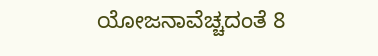ಯೋಜನಾವೆಚ್ಚದಂತೆ 8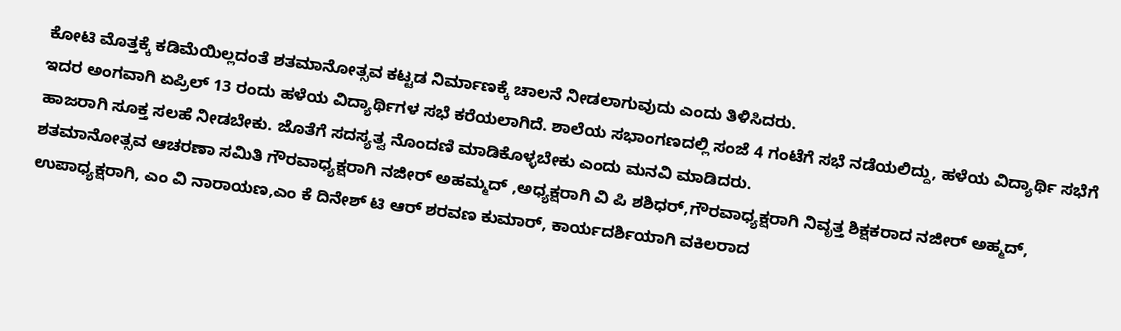ಕೋಟಿ ಮೊತ್ತಕ್ಕೆ ಕಡಿಮೆಯಿಲ್ಲದಂತೆ ಶತಮಾನೋತ್ಸವ ಕಟ್ಟಡ ನಿರ್ಮಾಣಕ್ಕೆ ಚಾಲನೆ ನೀಡಲಾಗುವುದು ಎಂದು ತಿಳಿಸಿದರು.
ಇದರ ಅಂಗವಾಗಿ ಏಪ್ರಿಲ್ 13 ರಂದು ಹಳೆಯ ವಿದ್ಯಾರ್ಥಿಗಳ ಸಭೆ ಕರೆಯಲಾಗಿದೆ. ಶಾಲೆಯ ಸಭಾಂಗಣದಲ್ಲಿ ಸಂಜೆ 4 ಗಂಟೆಗೆ ಸಭೆ ನಡೆಯಲಿದ್ದು, ಹಳೆಯ ವಿದ್ಯಾರ್ಥಿ ಸಭೆಗೆ ಹಾಜರಾಗಿ ಸೂಕ್ತ ಸಲಹೆ ನೀಡಬೇಕು. ಜೊತೆಗೆ ಸದಸ್ಯತ್ವ ನೊಂದಣಿ ಮಾಡಿಕೊಳ್ಳಬೇಕು ಎಂದು ಮನವಿ ಮಾಡಿದರು.
ಶತಮಾನೋತ್ಸವ ಆಚರಣಾ ಸಮಿತಿ ಗೌರವಾಧ್ಯಕ್ಷರಾಗಿ ನಜೀರ್ ಅಹಮ್ಮದ್ ,ಅಧ್ಯಕ್ಷರಾಗಿ ವಿ ಪಿ ಶಶಿಧರ್,ಗೌರವಾಧ್ಯಕ್ಷರಾಗಿ ನಿವೃತ್ತ ಶಿಕ್ಷಕರಾದ ನಜೀರ್ ಅಹ್ಮದ್, ಉಪಾಧ್ಯಕ್ಷರಾಗಿ, ಎಂ ವಿ ನಾರಾಯಣ,ಎಂ ಕೆ ದಿನೇಶ್ ಟಿ ಆರ್ ಶರವಣ ಕುಮಾರ್, ಕಾರ್ಯದರ್ಶಿಯಾಗಿ ವಕಿಲರಾದ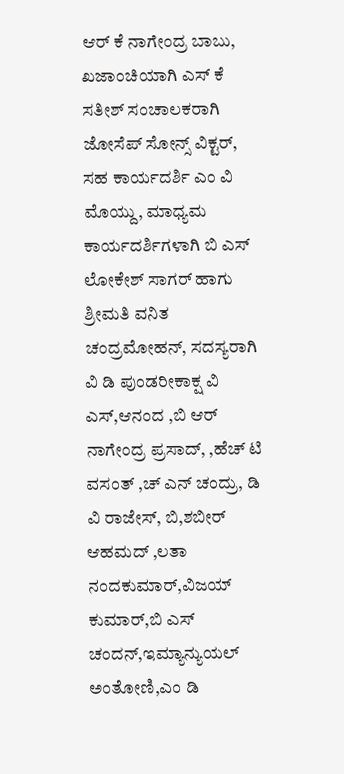ಆರ್ ಕೆ ನಾಗೇಂದ್ರ ಬಾಬು, ಖಜಾಂಚಿಯಾಗಿ ಎಸ್ ಕೆ ಸತೀಶ್ ಸಂಚಾಲಕರಾಗಿ ಜೋಸೆಪ್ ಸೋನ್ಸ್ ವಿಕ್ಟರ್, ಸಹ ಕಾರ್ಯದರ್ಶಿ ಎಂ ವಿ ಮೊಯ್ದು, ಮಾಧ್ಯಮ ಕಾರ್ಯದರ್ಶಿಗಳಾಗಿ ಬಿ ಎಸ್ ಲೋಕೇಶ್ ಸಾಗರ್ ಹಾಗು ಶ್ರೀಮತಿ ವನಿತ ಚಂದ್ರಮೋಹನ್, ಸದಸ್ಯರಾಗಿ ವಿ ಡಿ ಪುಂಡರೀಕಾಕ್ಷ ವಿ ಎಸ್,ಆನಂದ ,ಬಿ ಆರ್ ನಾಗೇಂದ್ರ ಪ್ರಸಾದ್, ,ಹೆಚ್ ಟಿ ವಸಂತ್ ,ಚ್ ಎನ್ ಚಂದ್ರು, ಡಿ ವಿ ರಾಜೇಸ್, ಬಿ,ಶಬೀರ್ ಆಹಮದ್ ,ಲತಾ ನಂದಕುಮಾರ್,ವಿಜಯ್ ಕುಮಾರ್,ಬಿ ಎಸ್ ಚಂದನ್,ಇಮ್ಯಾನ್ಯುಯಲ್ ಅಂತೋಣಿ,ಎಂ ಡಿ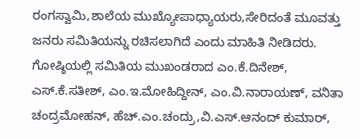ರಂಗಸ್ವಾಮಿ,ಶಾಲೆಯ ಮುಖ್ಯೋಪಾಧ್ಯಾಯರು,ಸೇರಿದಂತೆ ಮೂವತ್ತು ಜನರು ಸಮಿತಿಯನ್ನು ರಚಿಸಲಾಗಿದೆ ಎಂದು ಮಾಹಿತಿ ನೀಡಿದರು.
ಗೋಷ್ಠಿಯಲ್ಲಿ ಸಮಿತಿಯ ಮುಖಂಡರಾದ ಎಂ.ಕೆ.ದಿನೇಶ್, ಎಸ್.ಕೆ.ಸತೀಶ್, ಎಂ.ಇ.ಮೋಹಿದ್ದೀನ್, ಎಂ.ವಿ.ನಾರಾಯಣ್, ವನಿತಾ ಚಂದ್ರಮೋಹನ್, ಹೆಚ್.ಎಂ.ಚಂದ್ರು,ವಿ.ಎಸ್.ಆನಂದ್ ಕುಮಾರ್,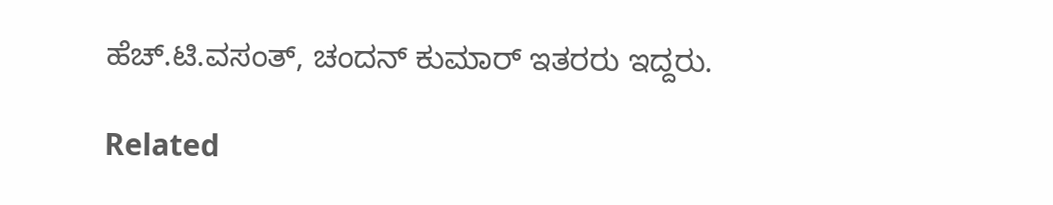ಹೆಚ್.ಟಿ.ವಸಂತ್, ಚಂದನ್ ಕುಮಾರ್ ಇತರರು ಇದ್ದರು.

Related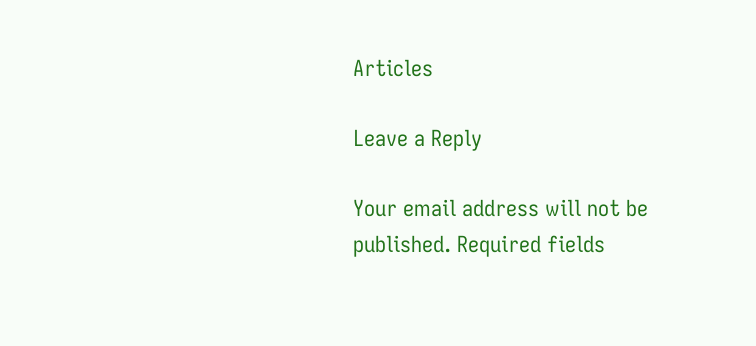Articles

Leave a Reply

Your email address will not be published. Required fields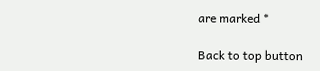are marked *

Back to top button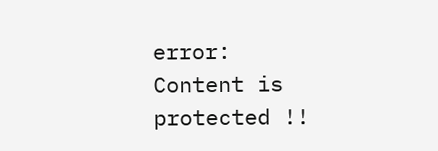error: Content is protected !!